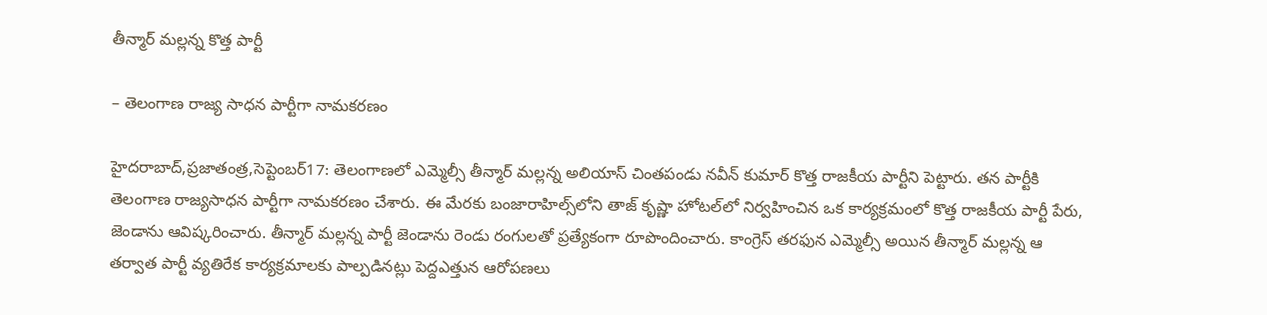తీన్మార్‌ ‌మల్లన్న కొత్త పార్టీ

– తెలంగాణ రాజ్య సాధన పార్టీగా నామకరణం

హైదరాబాద్‌,ప్రజాతంత్ర,సెప్టెంబర్‌17: తెలంగాణలో ఎమ్మెల్సీ తీన్మార్‌ ‌మల్లన్న అలియాస్‌ ‌చింతపండు నవీన్‌ ‌కుమార్‌ ‌కొత్త రాజకీయ పార్టీని పెట్టారు. తన పార్టీకి తెలంగాణ రాజ్యసాధన పార్టీగా నామకరణం చేశారు. ఈ మేరకు బంజారాహిల్స్‌లోని తాజ్‌ ‌కృష్ణా హోటల్‌లో నిర్వహించిన ఒక కార్యక్రమంలో కొత్త రాజకీయ పార్టీ పేరు, జెండాను ఆవిష్కరించారు. తీన్మార్‌ ‌మల్లన్న పార్టీ జెండాను రెండు రంగులతో ప్రత్యేకంగా రూపొందించారు. కాంగ్రెస్‌ ‌తరఫున ఎమ్మెల్సీ అయిన తీన్మార్‌ ‌మల్లన్న ఆ తర్వాత పార్టీ వ్యతిరేక కార్యక్రమాలకు పాల్పడినట్లు పెద్దఎత్తున ఆరోపణలు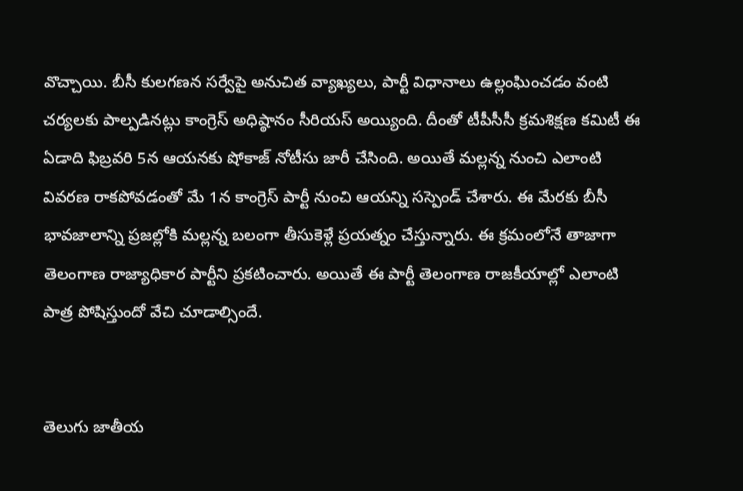వొచ్చాయి. బీసీ కులగణన సర్వేపై అనుచిత వ్యాఖ్యలు, పార్టీ విధానాలు ఉల్లంఘించడం వంటి చర్యలకు పాల్పడినట్లు కాంగ్రెస్‌ అధిష్ఠానం సీరియస్‌ అయ్యింది. దీంతో టీపీసీసీ క్రమశిక్షణ కమిటీ ఈ ఏడాది ఫిబ్రవరి 5న ఆయనకు షోకాజ్‌ ‌నోటీసు జారీ చేసింది. అయితే మల్లన్న నుంచి ఎలాంటి వివరణ రాకపోవడంతో మే 1న కాంగ్రెస్‌ ‌పార్టీ నుంచి ఆయన్ని సస్పెండ్‌ ‌చేశారు. ఈ మేరకు బీసీ భావజాలాన్ని ప్రజల్లోకి మల్లన్న బలంగా తీసుకెళ్లే ప్రయత్నం చేస్తున్నారు. ఈ క్రమంలోనే తాజాగా తెలంగాణ రాజ్యాధికార పార్టీని ప్రకటించారు. అయితే ఈ పార్టీ తెలంగాణ రాజకీయాల్లో ఎలాంటి పాత్ర పోషిస్తుందో వేచి చూడాల్సిందే.


తెలుగు జాతీయ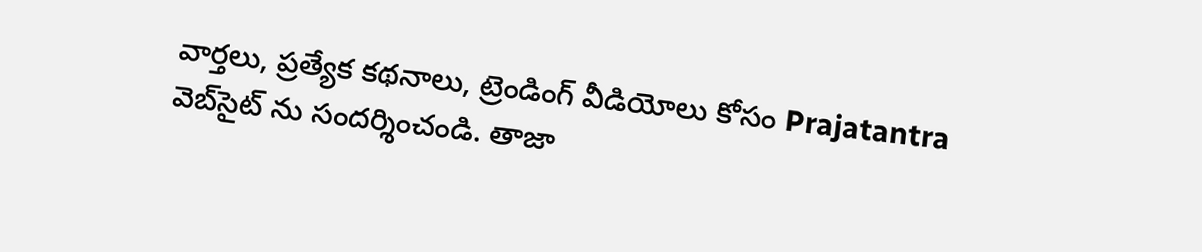వార్తలు, ప్రత్యేక కథనాలు, ట్రెండింగ్ వీడియోలు కోసం Prajatantra వెబ్‌సైట్ ను సందర్శించండి. తాజా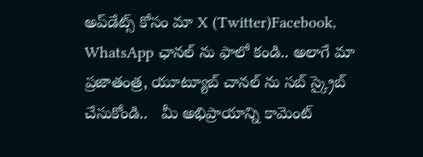అప్‌డేట్స్ కోసం మా X (Twitter)Facebook, WhatsApp ఛానల్ ను ఫాలో కండి.. అలాగే మా ప్రజాతంత్ర, యూట్యూబ్ చానల్ ను సబ్ స్క్రైబ్ చేసుకోండి..   మీ అభిప్రాయాన్ని కామెంట్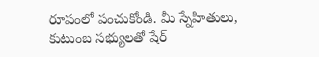రూపంలో పంచుకోండి. మీ స్నేహితులు, కుటుంబ సభ్యులతో షేర్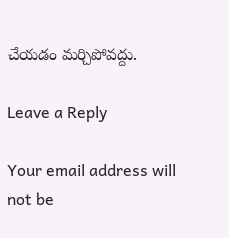చేయడం మర్చిపోవద్దు.

Leave a Reply

Your email address will not be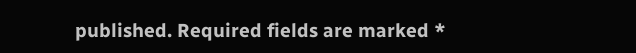published. Required fields are marked *